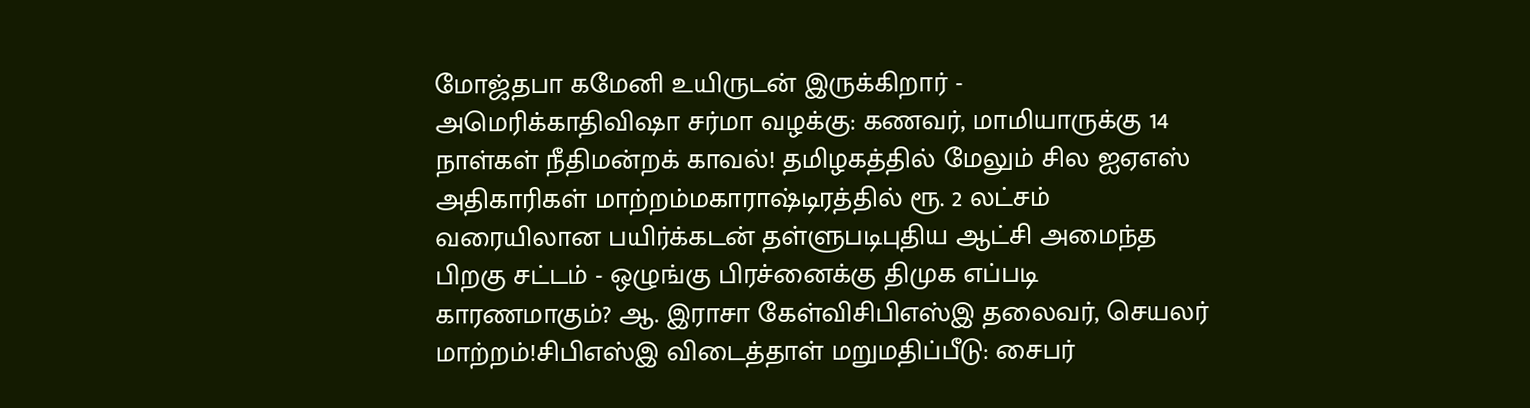மோஜ்தபா கமேனி உயிருடன் இருக்கிறார் - அமெரிக்காதிவிஷா சர்மா வழக்கு: கணவர், மாமியாருக்கு 14 நாள்கள் நீதிமன்றக் காவல்! தமிழகத்தில் மேலும் சில ஐஏஎஸ் அதிகாரிகள் மாற்றம்மகாராஷ்டிரத்தில் ரூ. 2 லட்சம் வரையிலான பயிர்க்கடன் தள்ளுபடிபுதிய ஆட்சி அமைந்த பிறகு சட்டம் - ஒழுங்கு பிரச்னைக்கு திமுக எப்படி காரணமாகும்? ஆ. இராசா கேள்விசிபிஎஸ்இ தலைவர், செயலர் மாற்றம்!சிபிஎஸ்இ விடைத்தாள் மறுமதிப்பீடு: சைபர்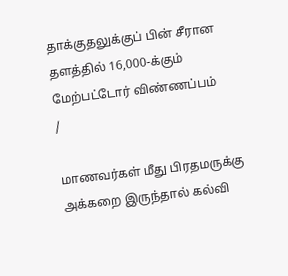தாக்குதலுக்குப் பின் சீரான தளத்தில் 16,000-க்கும் மேற்பட்டோர் விண்ணப்பம்
/

மாணவர்கள் மீது பிரதமருக்கு அக்கறை இருந்தால் கல்வி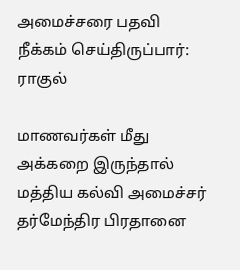அமைச்சரை பதவி நீக்கம் செய்திருப்பார்: ராகுல்

மாணவர்கள் மீது அக்கறை இருந்தால் மத்திய கல்வி அமைச்சர் தர்மேந்திர பிரதானை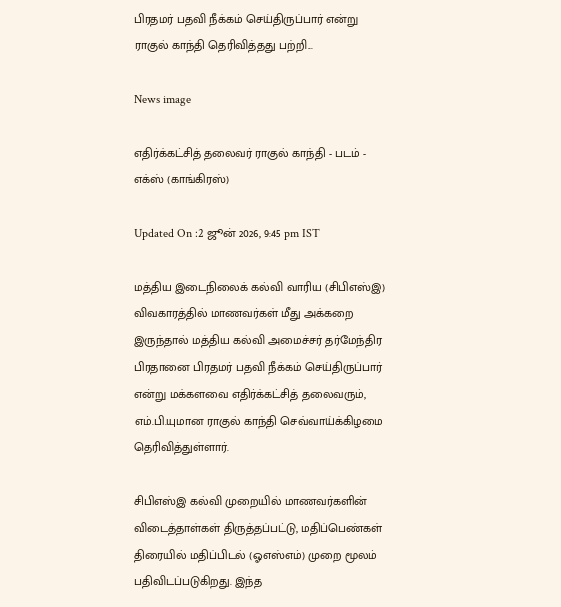பிரதமர் பதவி நீக்கம் செய்திருப்பார் என்று ராகுல் காந்தி தெரிவித்தது பற்றி...

News image

எதிர்க்கட்சித் தலைவர் ராகுல் காந்தி - படம் - எக்ஸ் (காங்கிரஸ்)

Updated On :2 ஜூன் 2026, 9:45 pm IST

மத்திய இடைநிலைக் கல்வி வாரிய (சிபிஎஸ்இ) விவகாரத்தில் மாணவர்கள் மீது அக்கறை இருந்தால் மத்திய கல்வி அமைச்சர் தர்மேந்திர பிரதானை பிரதமர் பதவி நீக்கம் செய்திருப்பார் என்று மக்களவை எதிர்க்கட்சித் தலைவரும், எம்.பி.யுமான ராகுல் காந்தி செவ்வாய்க்கிழமை தெரிவித்துள்ளார்.

சிபிஎஸ்இ கல்வி முறையில் மாணவர்களின் விடைத்தாள்கள் திருத்தப்பட்டு, மதிப்பெண்கள் திரையில் மதிப்பிடல் (ஓஎஸ்எம்) முறை மூலம் பதிவிடப்படுகிறது. இந்த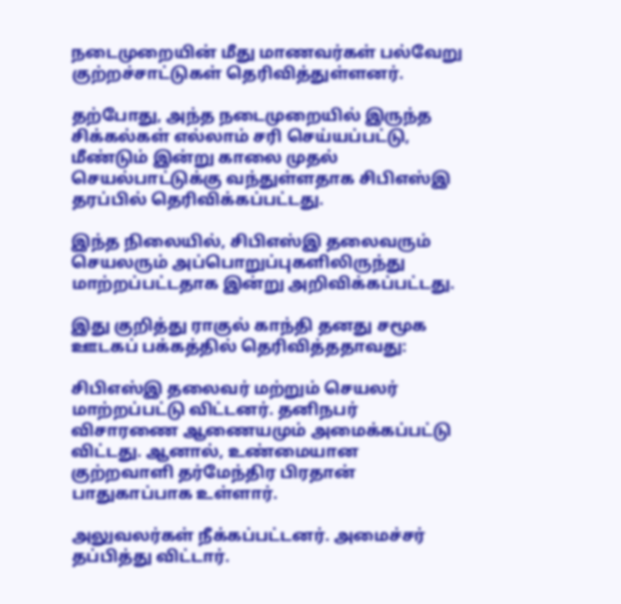நடைமுறையின் மீது மாணவர்கள் பல்வேறு குற்றச்சாட்டுகள் தெரிவித்துள்ளனர்.

தற்போது, அந்த நடைமுறையில் இருந்த சிக்கல்கள் எல்லாம் சரி செய்யப்பட்டு, மீண்டும் இன்று காலை முதல் செயல்பாட்டுக்கு வந்துள்ளதாக சிபிஎஸ்இ தரப்பில் தெரிவிக்கப்பட்டது.

இந்த நிலையில், சிபிஎஸ்இ தலைவரும் செயலரும் அப்பொறுப்புகளிலிருந்து மாற்றப்பட்டதாக இன்று அறிவிக்கப்பட்டது.

இது குறித்து ராகுல் காந்தி தனது சமூக ஊடகப் பக்கத்தில் தெரிவித்ததாவது:

சிபிஎஸ்இ தலைவர் மற்றும் செயலர் மாற்றப்பட்டு விட்டனர். தனிநபர் விசாரணை ஆணையமும் அமைக்கப்பட்டு விட்டது. ஆனால், உண்மையான குற்றவாளி தர்மேந்திர பிரதான் பாதுகாப்பாக உள்ளார்.

அலுவலர்கள் நீக்கப்பட்டனர். அமைச்சர் தப்பித்து விட்டார்.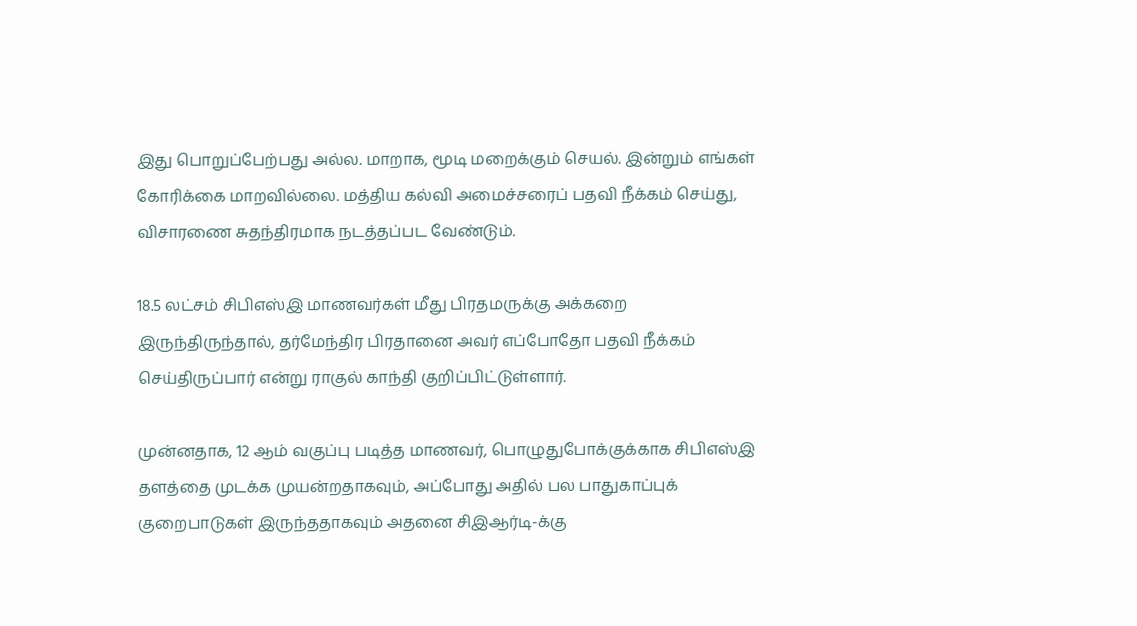இது பொறுப்பேற்பது அல்ல. மாறாக, மூடி மறைக்கும் செயல். இன்றும் எங்கள் கோரிக்கை மாறவில்லை. மத்திய கல்வி அமைச்சரைப் பதவி நீக்கம் செய்து, விசாரணை சுதந்திரமாக நடத்தப்பட வேண்டும்.

18.5 லட்சம் சிபிஎஸ்இ மாணவர்கள் மீது பிரதமருக்கு அக்கறை இருந்திருந்தால், தர்மேந்திர பிரதானை அவர் எப்போதோ பதவி நீக்கம் செய்திருப்பார் என்று ராகுல் காந்தி குறிப்பிட்டுள்ளார்.

முன்னதாக, 12 ஆம் வகுப்பு படித்த மாணவர், பொழுதுபோக்குக்காக சிபிஎஸ்இ தளத்தை முடக்க முயன்றதாகவும், அப்போது அதில் பல பாதுகாப்புக் குறைபாடுகள் இருந்ததாகவும் அதனை சிஇஆர்டி-க்கு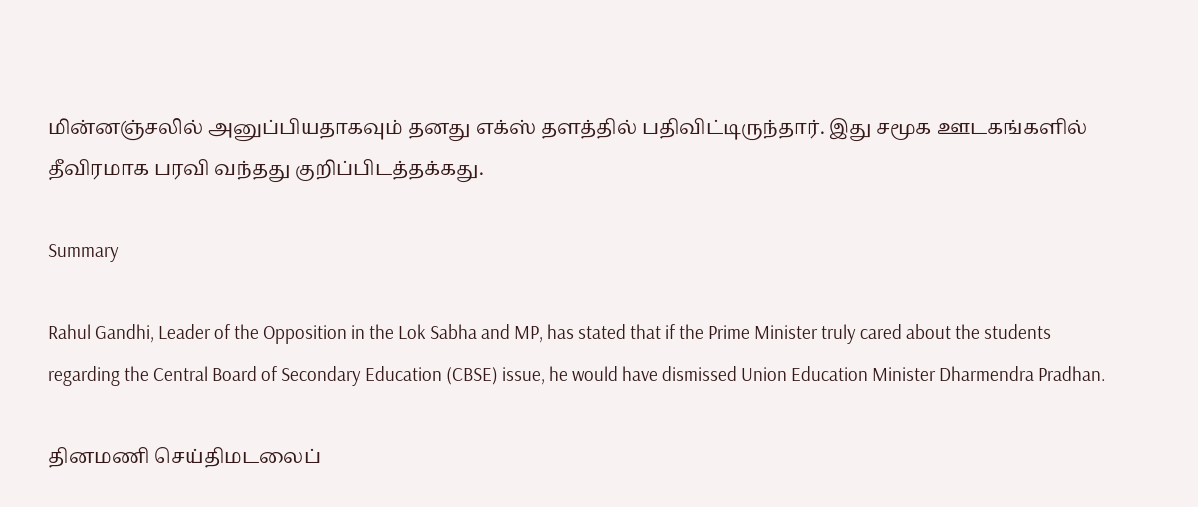மின்னஞ்சலில் அனுப்பியதாகவும் தனது எக்ஸ் தளத்தில் பதிவிட்டிருந்தார். இது சமூக ஊடகங்களில் தீவிரமாக பரவி வந்தது குறிப்பிடத்தக்கது.

Summary

Rahul Gandhi, Leader of the Opposition in the Lok Sabha and MP, has stated that if the Prime Minister truly cared about the students regarding the Central Board of Secondary Education (CBSE) issue, he would have dismissed Union Education Minister Dharmendra Pradhan.

தினமணி செய்திமடலைப்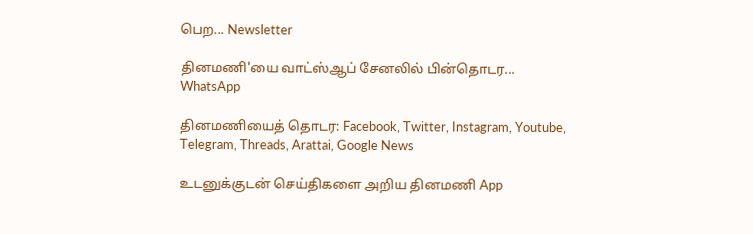பெற... Newsletter

தினமணி'யை வாட்ஸ்ஆப் சேனலில் பின்தொடர... WhatsApp

தினமணியைத் தொடர: Facebook, Twitter, Instagram, Youtube, Telegram, Threads, Arattai, Google News

உடனுக்குடன் செய்திகளை அறிய தினமணி App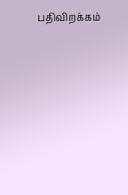பதிவிறக்கம்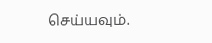செய்யவும்.